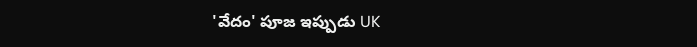'వేదం' పూజ ఇప్పుడు UK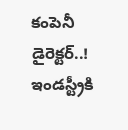కంపెనీ డైరెక్టర్..!
ఇండస్ట్రీకి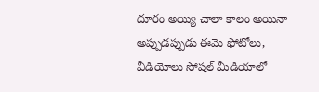దూరం అయ్యి చాలా కాలం అయినా అప్పుడప్పుడు ఈమె ఫోటోలు, వీడియోలు సోషల్ మీడియాలో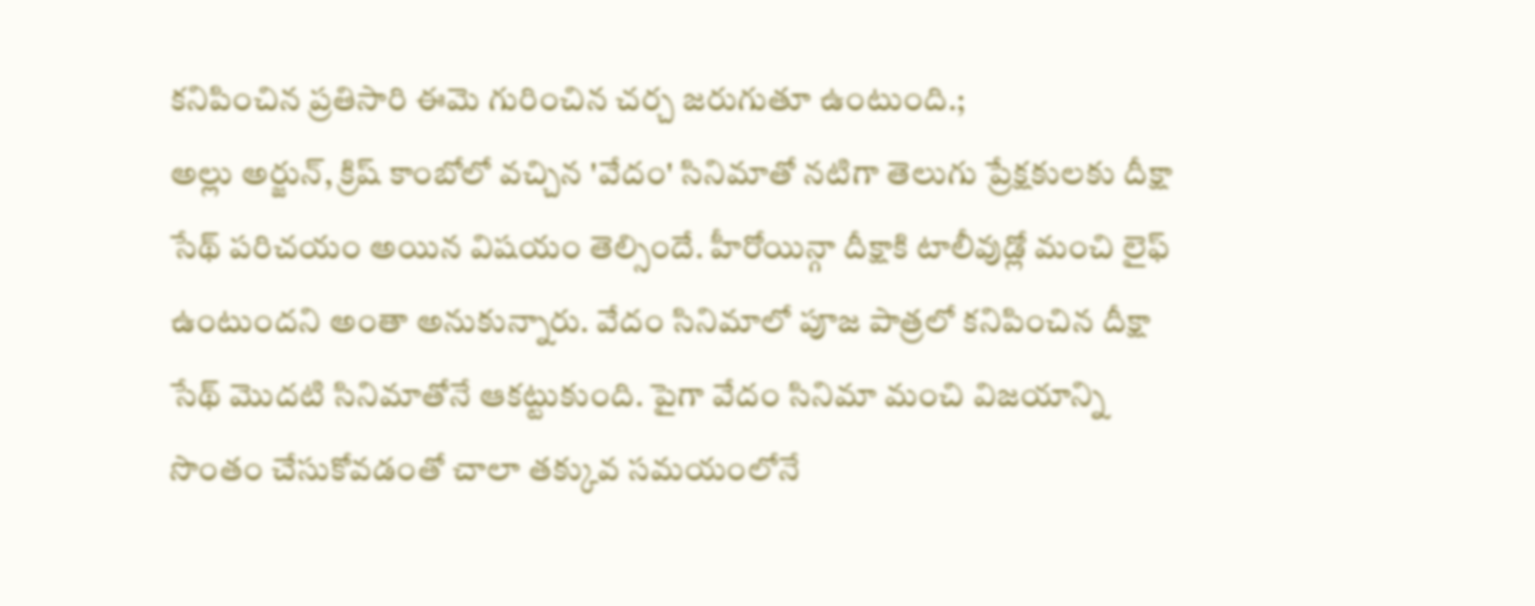కనిపించిన ప్రతిసారి ఈమె గురించిన చర్చ జరుగుతూ ఉంటుంది.;
అల్లు అర్జున్, క్రిష్ కాంబోలో వచ్చిన 'వేదం' సినిమాతో నటిగా తెలుగు ప్రేక్షకులకు దీక్షా సేథ్ పరిచయం అయిన విషయం తెల్సిందే. హీరోయిన్గా దీక్షాకి టాలీవుడ్లో మంచి లైఫ్ ఉంటుందని అంతా అనుకున్నారు. వేదం సినిమాలో పూజ పాత్రలో కనిపించిన దీక్షా సేథ్ మొదటి సినిమాతోనే ఆకట్టుకుంది. పైగా వేదం సినిమా మంచి విజయాన్ని సొంతం చేసుకోవడంతో చాలా తక్కువ సమయంలోనే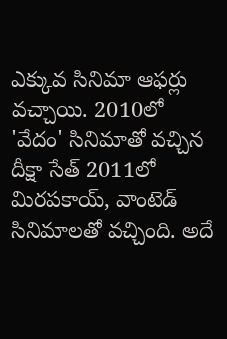ఎక్కువ సినిమా ఆఫర్లు వచ్చాయి. 2010లో 'వేదం' సినిమాతో వచ్చిన దీక్షా సేత్ 2011లో మిరపకాయ్, వాంటెడ్ సినిమాలతో వచ్చింది. అదే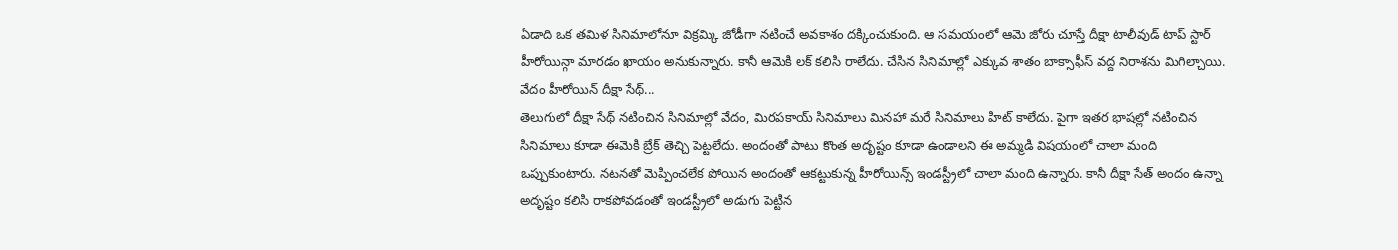ఏడాది ఒక తమిళ సినిమాలోనూ విక్రమ్కి జోడీగా నటించే అవకాశం దక్కించుకుంది. ఆ సమయంలో ఆమె జోరు చూస్తే దీక్షా టాలీవుడ్ టాప్ స్టార్ హీరోయిన్గా మారడం ఖాయం అనుకున్నారు. కానీ ఆమెకి లక్ కలిసి రాలేదు. చేసిన సినిమాల్లో ఎక్కువ శాతం బాక్సాఫీస్ వద్ద నిరాశను మిగిల్చాయి.
వేదం హీరోయిన్ దీక్షా సేథ్...
తెలుగులో దీక్షా సేథ్ నటించిన సినిమాల్లో వేదం, మిరపకాయ్ సినిమాలు మినహా మరే సినిమాలు హిట్ కాలేదు. పైగా ఇతర భాషల్లో నటించిన సినిమాలు కూడా ఈమెకి బ్రేక్ తెచ్చి పెట్టలేదు. అందంతో పాటు కొంత అదృష్టం కూడా ఉండాలని ఈ అమ్మడి విషయంలో చాలా మంది ఒప్పుకుంటారు. నటనతో మెప్పించలేక పోయిన అందంతో ఆకట్టుకున్న హీరోయిన్స్ ఇండస్ట్రీలో చాలా మంది ఉన్నారు. కానీ దీక్షా సేత్ అందం ఉన్నా అదృష్టం కలిసి రాకపోవడంతో ఇండస్ట్రీలో అడుగు పెట్టిన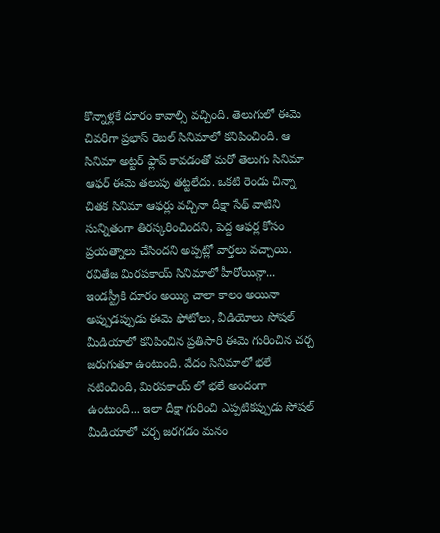కొన్నాళ్లకే దూరం కావాల్సి వచ్చింది. తెలుగులో ఈమె చివరిగా ప్రభాస్ రెబల్ సినిమాలో కనిపించింది. ఆ సినిమా అట్టర్ ఫ్లాప్ కావడంతో మరో తెలుగు సినిమా ఆఫర్ ఈమె తలుపు తట్టలేదు. ఒకటి రెండు చిన్నా చితక సినిమా ఆఫర్లు వచ్చినా దీక్షా సేథ్ వాటిని సున్నితంగా తిరస్కరించిందని, పెద్ద ఆఫర్ల కోసం ప్రయత్నాలు చేసిందని అప్పట్లో వార్తలు వచ్చాయి.
రవితేజ మిరపకాయ్ సినిమాలో హీరోయిన్గా...
ఇండస్ట్రీకి దూరం అయ్యి చాలా కాలం అయినా అప్పుడప్పుడు ఈమె ఫోటోలు, వీడియోలు సోషల్ మీడియాలో కనిపించిన ప్రతిసారి ఈమె గురించిన చర్చ జరుగుతూ ఉంటుంది. వేదం సినిమాలో భలే నటించింది, మిరపకాయ్ లో భలే అందంగా ఉంటుంది... ఇలా దీక్షా గురించి ఎప్పటికప్పుడు సోషల్ మీడియాలో చర్చ జరగడం మనం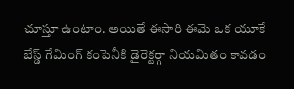చూస్తూ ఉంటాం. అయితే ఈసారి ఈమె ఒక యూకే బేస్డ్ గేమింగ్ కంపెనీకి డైరెక్టర్గా నియమితం కావడం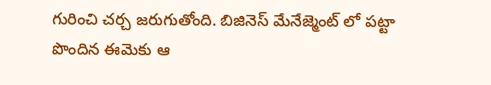గురించి చర్చ జరుగుతోంది. బిజినెస్ మేనేజ్మెంట్ లో పట్టా పొందిన ఈమెకు ఆ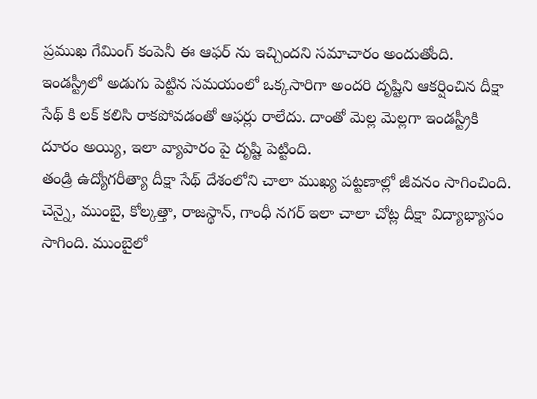ప్రముఖ గేమింగ్ కంపెనీ ఈ ఆఫర్ ను ఇచ్చిందని సమాచారం అందుతోంది. ఇండస్ట్రీలో అడుగు పెట్టిన సమయంలో ఒక్కసారిగా అందరి దృష్టిని ఆకర్షించిన దీక్షా సేథ్ కి లక్ కలిసి రాకపోవడంతో ఆఫర్లు రాలేదు. దాంతో మెల్ల మెల్లగా ఇండస్ట్రీకి దూరం అయ్యి, ఇలా వ్యాపారం పై దృష్టి పెట్టింది.
తండ్రి ఉద్యోగరీత్యా దీక్షా సేథ్ దేశంలోని చాలా ముఖ్య పట్టణాల్లో జీవనం సాగించింది. చెన్నై, ముంబై, కోల్కత్తా, రాజస్థాన్, గాంధీ నగర్ ఇలా చాలా చోట్ల దీక్షా విద్యాభ్యాసం సాగింది. ముంబైలో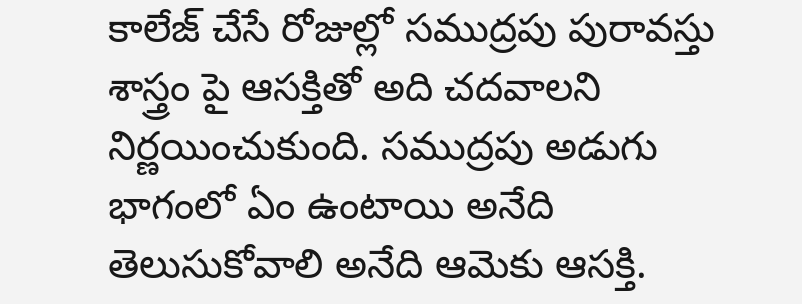కాలేజ్ చేసే రోజుల్లో సముద్రపు పురావస్తు శాస్త్రం పై ఆసక్తితో అది చదవాలని నిర్ణయించుకుంది. సముద్రపు అడుగు భాగంలో ఏం ఉంటాయి అనేది తెలుసుకోవాలి అనేది ఆమెకు ఆసక్తి.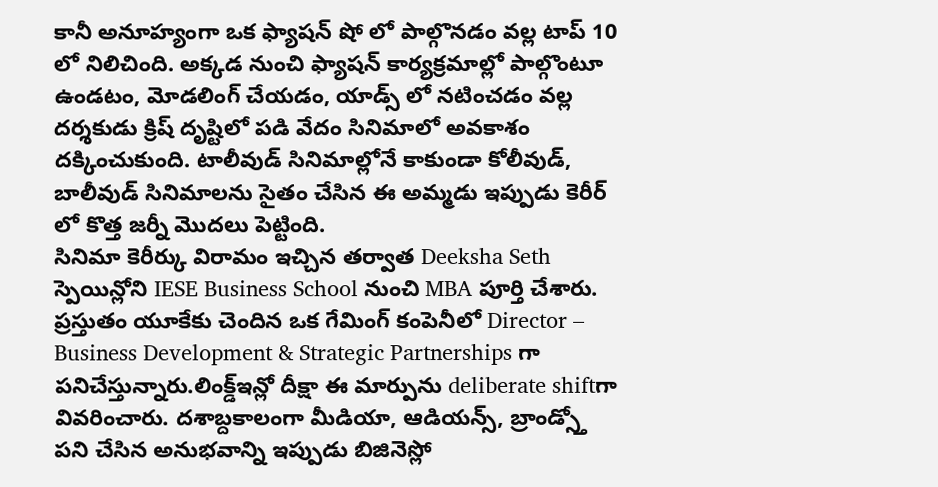కానీ అనూహ్యంగా ఒక ఫ్యాషన్ షో లో పాల్గొనడం వల్ల టాప్ 10 లో నిలిచింది. అక్కడ నుంచి ఫ్యాషన్ కార్యక్రమాల్లో పాల్గొంటూ ఉండటం, మోడలింగ్ చేయడం, యాడ్స్ లో నటించడం వల్ల దర్శకుడు క్రిష్ దృష్టిలో పడి వేదం సినిమాలో అవకాశం దక్కించుకుంది. టాలీవుడ్ సినిమాల్లోనే కాకుండా కోలీవుడ్, బాలీవుడ్ సినిమాలను సైతం చేసిన ఈ అమ్మడు ఇప్పుడు కెరీర్ లో కొత్త జర్నీ మొదలు పెట్టింది.
సినిమా కెరీర్కు విరామం ఇచ్చిన తర్వాత Deeksha Seth స్పెయిన్లోని IESE Business School నుంచి MBA పూర్తి చేశారు. ప్రస్తుతం యూకేకు చెందిన ఒక గేమింగ్ కంపెనీలో Director – Business Development & Strategic Partnerships గా పనిచేస్తున్నారు.లింక్డ్ఇన్లో దీక్షా ఈ మార్పును deliberate shiftగా వివరించారు. దశాబ్దకాలంగా మీడియా, ఆడియన్స్, బ్రాండ్స్తో పని చేసిన అనుభవాన్ని ఇప్పుడు బిజినెస్లో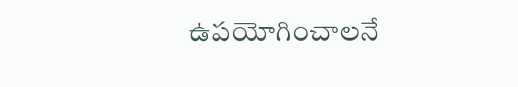ఉపయోగించాలనే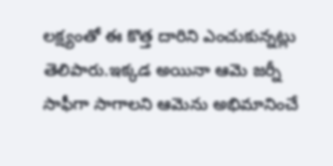లక్ష్యంతో ఈ కొత్త దారిని ఎంచుకున్నట్లు తెలిపారు.ఇక్కడ అయినా ఆమె జర్నీ సాఫీగా సాగాలని ఆమెను అభిమానించే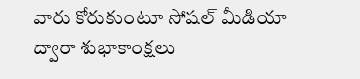వారు కోరుకుంటూ సోషల్ మీడియా ద్వారా శుభాకాంక్షలు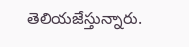తెలియజేస్తున్నారు.